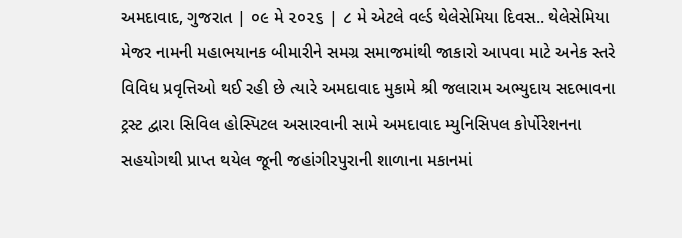અમદાવાદ, ગુજરાત | ૦૯ મે ૨૦૨૬ | ૮ મે એટલે વર્લ્ડ થેલેસેમિયા દિવસ.. થેલેસેમિયા મેજર નામની મહાભયાનક બીમારીને સમગ્ર સમાજમાંથી જાકારો આપવા માટે અનેક સ્તરે વિવિધ પ્રવૃત્તિઓ થઈ રહી છે ત્યારે અમદાવાદ મુકામે શ્રી જલારામ અભ્યુદાય સદભાવના ટ્રસ્ટ દ્વારા સિવિલ હોસ્પિટલ અસારવાની સામે અમદાવાદ મ્યુનિસિપલ કોર્પોરેશનના સહયોગથી પ્રાપ્ત થયેલ જૂની જહાંગીરપુરાની શાળાના મકાનમાં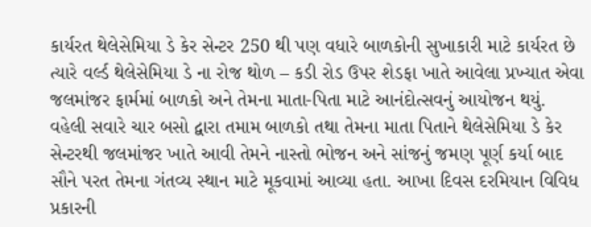કાર્યરત થેલેસેમિયા ડે કેર સેન્ટર 250 થી પણ વધારે બાળકોની સુખાકારી માટે કાર્યરત છે ત્યારે વર્લ્ડ થેલેસેમિયા ડે ના રોજ થોળ – કડી રોડ ઉપર શેડફા ખાતે આવેલા પ્રખ્યાત એવા જલમાંજર ફાર્મમાં બાળકો અને તેમના માતા-પિતા માટે આનંદોત્સવનું આયોજન થયું.
વહેલી સવારે ચાર બસો દ્વારા તમામ બાળકો તથા તેમના માતા પિતાને થેલેસેમિયા ડે કેર સેન્ટરથી જલમાંજર ખાતે આવી તેમને નાસ્તો ભોજન અને સાંજનું જમણ પૂર્ણ કર્યા બાદ સૌને પરત તેમના ગંતવ્ય સ્થાન માટે મૂકવામાં આવ્યા હતા. આખા દિવસ દરમિયાન વિવિધ પ્રકારની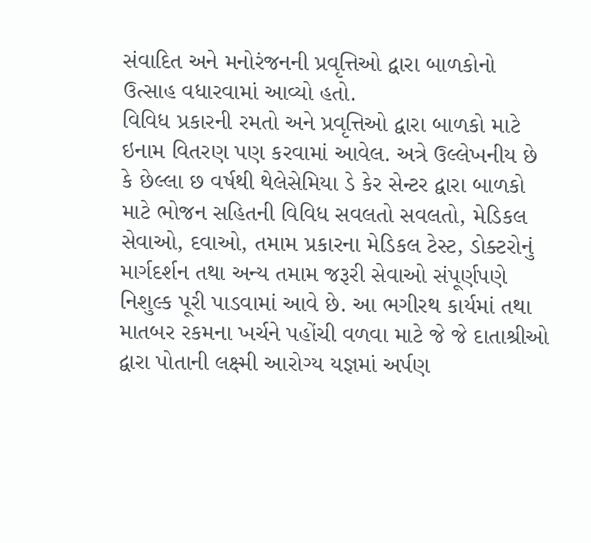સંવાદિત અને મનોરંજનની પ્રવૃત્તિઓ દ્વારા બાળકોનો ઉત્સાહ વધારવામાં આવ્યો હતો.
વિવિધ પ્રકારની રમતો અને પ્રવૃત્તિઓ દ્વારા બાળકો માટે ઇનામ વિતરણ પણ કરવામાં આવેલ. અત્રે ઉલ્લેખનીય છે કે છેલ્લા છ વર્ષથી થેલેસેમિયા ડે કેર સેન્ટર દ્વારા બાળકો માટે ભોજન સહિતની વિવિધ સવલતો સવલતો, મેડિકલ સેવાઓ, દવાઓ, તમામ પ્રકારના મેડિકલ ટેસ્ટ, ડોક્ટરોનું માર્ગદર્શન તથા અન્ય તમામ જરૂરી સેવાઓ સંપૂર્ણપણે નિશુલ્ક પૂરી પાડવામાં આવે છે. આ ભગીરથ કાર્યમાં તથા માતબર રકમના ખર્ચને પહોંચી વળવા માટે જે જે દાતાશ્રીઓ દ્વારા પોતાની લક્ષ્મી આરોગ્ય યજ્ઞમાં અર્પણ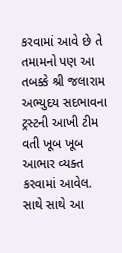કરવામાં આવે છે તે તમામનો પણ આ તબક્કે શ્રી જલારામ અભ્યુદય સદભાવના ટ્રસ્ટની આખી ટીમ વતી ખૂબ ખૂબ આભાર વ્યક્ત કરવામાં આવેલ. સાથે સાથે આ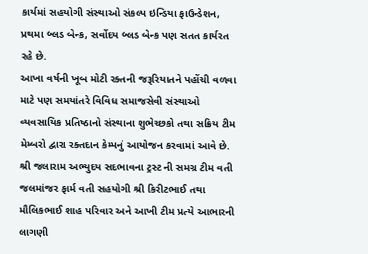કાર્યમાં સહયોગી સંસ્થાઓ સંકલ્પ ઇન્ડિયા ફાઉન્ડેશન, પ્રથમા બ્લડ બેન્ક, સર્વોદય બ્લડ બેન્ક પણ સતત કાર્યરત રહે છે.
આખા વર્ષની ખૂબ મોટી રક્તની જરૂરિયાતને પહોંચી વળવા માટે પણ સમયાંતરે વિવિધ સમાજસેવી સંસ્થાઓ વ્યવસાયિક પ્રતિષ્ઠાનો સંસ્થાના શુભેચ્છકો તથા સક્રિય ટીમ મેમ્બરો દ્વારા રક્તદાન કેમ્પનું આયોજન કરવામાં આવે છે. શ્રી જલારામ અભ્યુદય સદભાવના ટ્રસ્ટ ની સમગ્ર ટીમ વતી જલમાંજર ફાર્મ વતી સહયોગી શ્રી કિરીટભાઈ તથા મૌલિકભાઈ શાહ પરિવાર અને આખી ટીમ પ્રત્યે આભારની લાગણી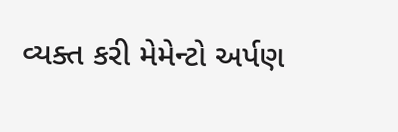વ્યક્ત કરી મેમેન્ટો અર્પણ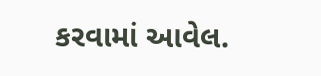કરવામાં આવેલ.